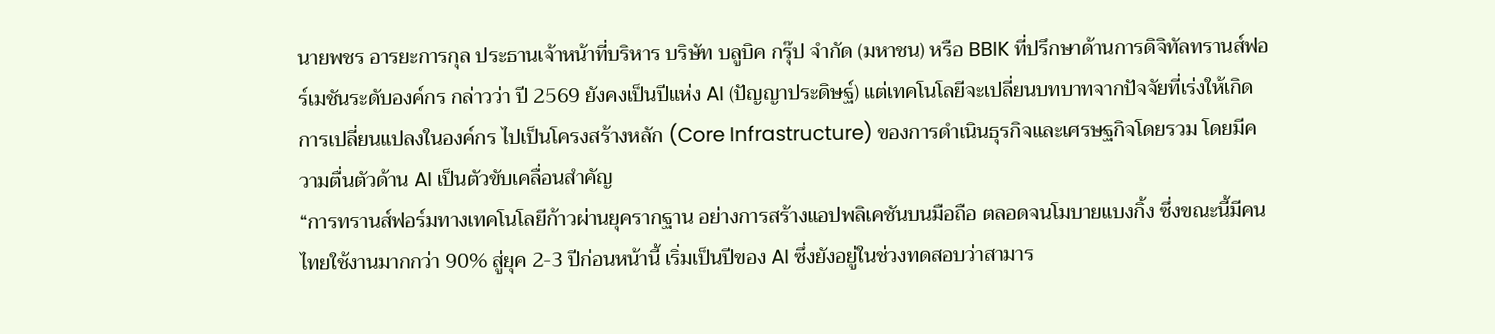นายพชร อารยะการกุล ประธานเจ้าหน้าที่บริหาร บริษัท บลูบิค กรุ๊ป จำกัด (มหาชน) หรือ BBIK ที่ปรึกษาด้านการดิจิทัลทรานส์ฟอร์เมชันระดับองค์กร กล่าวว่า ปี 2569 ยังคงเป็นปีแห่ง AI (ปัญญาประดิษฐ์) แต่เทคโนโลยีจะเปลี่ยนบทบาทจากปัจจัยที่เร่งให้เกิดการเปลี่ยนแปลงในองค์กร ไปเป็นโครงสร้างหลัก (Core Infrastructure) ของการดำเนินธุรกิจและเศรษฐกิจโดยรวม โดยมีความตื่นตัวด้าน AI เป็นตัวขับเคลื่อนสำคัญ
“การทรานส์ฟอร์มทางเทคโนโลยีก้าวผ่านยุครากฐาน อย่างการสร้างแอปพลิเคชันบนมือถือ ตลอดจนโมบายแบงกิ้ง ซึ่งขณะนี้มีคนไทยใช้งานมากกว่า 90% สู่ยุค 2-3 ปีก่อนหน้านี้ เริ่มเป็นปีของ AI ซึ่งยังอยู่ในช่วงทดสอบว่าสามาร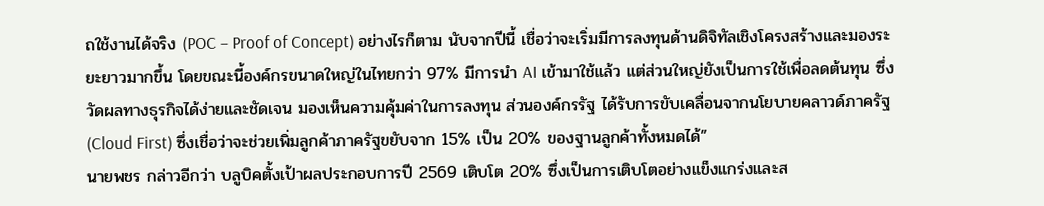ถใช้งานได้จริง (POC – Proof of Concept) อย่างไรก็ตาม นับจากปีนี้ เชื่อว่าจะเริ่มมีการลงทุนด้านดิจิทัลเชิงโครงสร้างและมองระยะยาวมากขึ้น โดยขณะนี้องค์กรขนาดใหญ่ในไทยกว่า 97% มีการนำ AI เข้ามาใช้แล้ว แต่ส่วนใหญ่ยังเป็นการใช้เพื่อลดต้นทุน ซึ่งวัดผลทางธุรกิจได้ง่ายและชัดเจน มองเห็นความคุ้มค่าในการลงทุน ส่วนองค์กรรัฐ ได้รับการขับเคลื่อนจากนโยบายคลาวด์ภาครัฐ (Cloud First) ซึ่งเชื่อว่าจะช่วยเพิ่มลูกค้าภาครัฐขยับจาก 15% เป็น 20% ของฐานลูกค้าทั้งหมดได้”
นายพชร กล่าวอีกว่า บลูบิคตั้งเป้าผลประกอบการปี 2569 เติบโต 20% ซึ่งเป็นการเติบโตอย่างแข็งแกร่งและส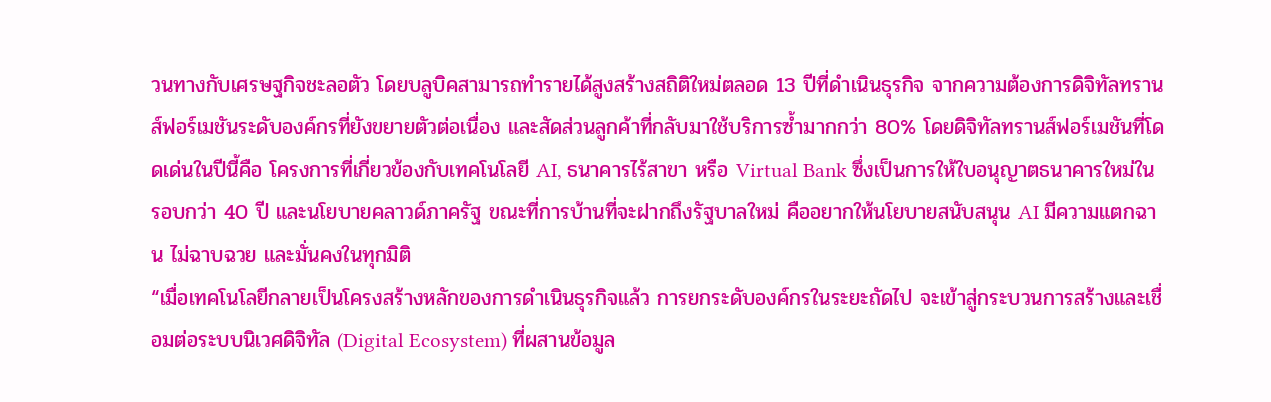วนทางกับเศรษฐกิจชะลอตัว โดยบลูบิคสามารถทำรายได้สูงสร้างสถิติใหม่ตลอด 13 ปีที่ดำเนินธุรกิจ จากความต้องการดิจิทัลทรานส์ฟอร์เมชันระดับองค์กรที่ยังขยายตัวต่อเนื่อง และสัดส่วนลูกค้าที่กลับมาใช้บริการซ้ำมากกว่า 80% โดยดิจิทัลทรานส์ฟอร์เมชันที่โดดเด่นในปีนี้คือ โครงการที่เกี่ยวข้องกับเทคโนโลยี AI, ธนาคารไร้สาขา หรือ Virtual Bank ซึ่งเป็นการให้ใบอนุญาตธนาคารใหม่ในรอบกว่า 40 ปี และนโยบายคลาวด์ภาครัฐ ขณะที่การบ้านที่จะฝากถึงรัฐบาลใหม่ คืออยากให้นโยบายสนับสนุน AI มีความแตกฉาน ไม่ฉาบฉวย และมั่นคงในทุกมิติ
“เมื่อเทคโนโลยีกลายเป็นโครงสร้างหลักของการดำเนินธุรกิจแล้ว การยกระดับองค์กรในระยะถัดไป จะเข้าสู่กระบวนการสร้างและเชื่อมต่อระบบนิเวศดิจิทัล (Digital Ecosystem) ที่ผสานข้อมูล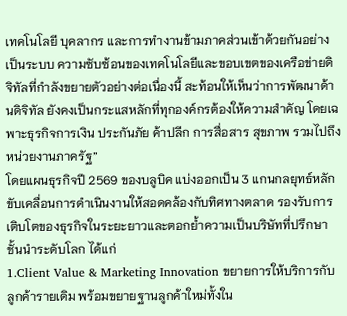เทคโนโลยี บุคลากร และการทำงานข้ามภาคส่วนเข้าด้วยกันอย่างเป็นระบบ ความซับซ้อนของเทคโนโลยีและขอบเขตของเครือข่ายดิจิทัลที่กำลังขยายตัวอย่างต่อเนื่องนี้ สะท้อนให้เห็นว่าการพัฒนาด้านดิจิทัล ยังคงเป็นกระแสหลักที่ทุกองค์กรต้องให้ความสำคัญ โดยเฉพาะธุรกิจการเงิน ประกันภัย ค้าปลีก การสื่อสาร สุขภาพ รวมไปถึงหน่วยงานภาครัฐ”
โดยแผนธุรกิจปี 2569 ของบลูบิค แบ่งออกเป็น 3 แกนกลยุทธ์หลัก ขับเคลื่อนการดำเนินงานให้สอดคล้องกับทิศทางตลาด รองรับการเติบโตของธุรกิจในระยะยาวและตอกย้ำความเป็นบริษัทที่ปรึกษาชั้นนำระดับโลก ได้แก่
1.Client Value & Marketing Innovation ขยายการให้บริการกับลูกค้ารายเดิม พร้อมขยายฐานลูกค้าใหม่ทั้งใน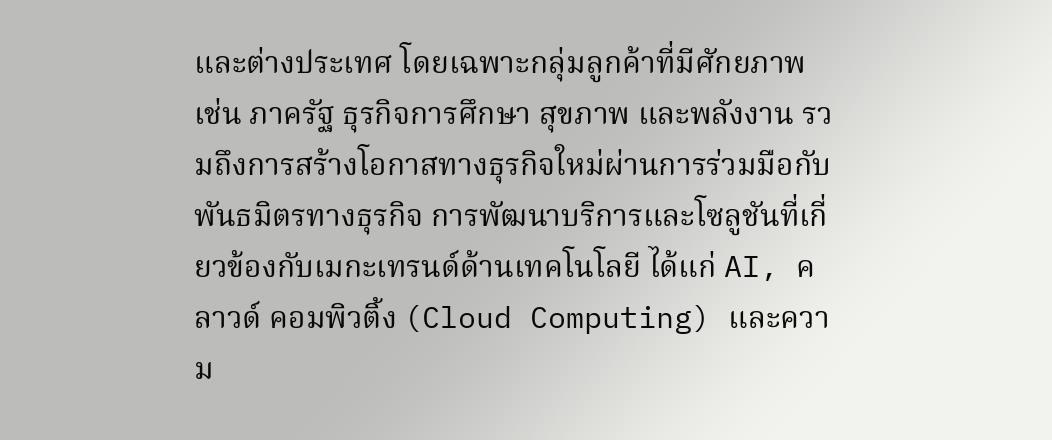และต่างประเทศ โดยเฉพาะกลุ่มลูกค้าที่มีศักยภาพ เช่น ภาครัฐ ธุรกิจการศึกษา สุขภาพ และพลังงาน รวมถึงการสร้างโอกาสทางธุรกิจใหม่ผ่านการร่วมมือกับพันธมิตรทางธุรกิจ การพัฒนาบริการและโซลูชันที่เกี่ยวข้องกับเมกะเทรนด์ด้านเทคโนโลยี ได้แก่ AI, คลาวด์ คอมพิวติ้ง (Cloud Computing) และความ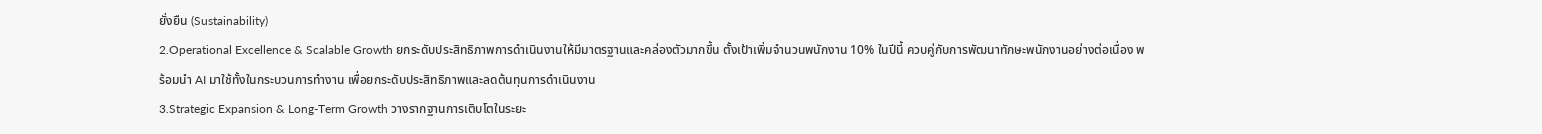ยั่งยืน (Sustainability)
2.Operational Excellence & Scalable Growth ยกระดับประสิทธิภาพการดำเนินงานให้มีมาตรฐานและคล่องตัวมากขึ้น ตั้งเป้าเพิ่มจำนวนพนักงาน 10% ในปีนี้ ควบคู่กับการพัฒนาทักษะพนักงานอย่างต่อเนื่อง พร้อมนำ AI มาใช้ทั้งในกระบวนการทำงาน เพื่อยกระดับประสิทธิภาพและลดต้นทุนการดำเนินงาน
3.Strategic Expansion & Long-Term Growth วางรากฐานการเติบโตในระยะ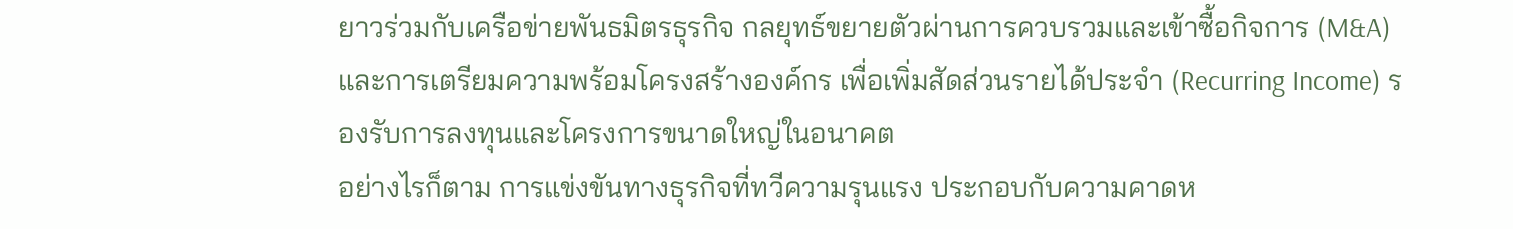ยาวร่วมกับเครือข่ายพันธมิตรธุรกิจ กลยุทธ์ขยายตัวผ่านการควบรวมและเข้าซื้อกิจการ (M&A) และการเตรียมความพร้อมโครงสร้างองค์กร เพื่อเพิ่มสัดส่วนรายได้ประจำ (Recurring Income) รองรับการลงทุนและโครงการขนาดใหญ่ในอนาคต
อย่างไรก็ตาม การแข่งขันทางธุรกิจที่ทวีความรุนแรง ประกอบกับความคาดห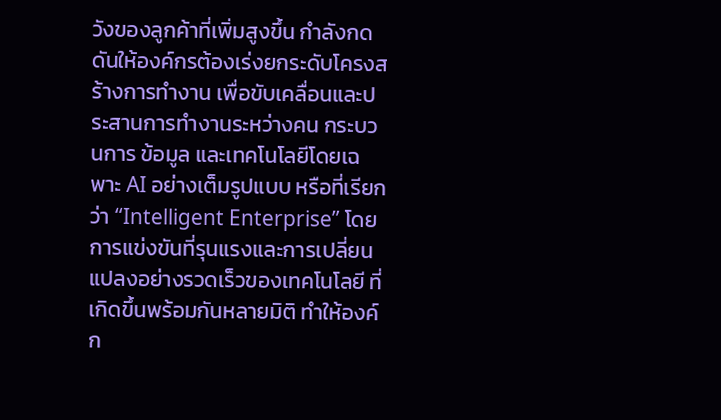วังของลูกค้าที่เพิ่มสูงขึ้น กำลังกดดันให้องค์กรต้องเร่งยกระดับโครงสร้างการทำงาน เพื่อขับเคลื่อนและประสานการทำงานระหว่างคน กระบวนการ ข้อมูล และเทคโนโลยีโดยเฉพาะ AI อย่างเต็มรูปแบบ หรือที่เรียกว่า “Intelligent Enterprise” โดยการแข่งขันที่รุนแรงและการเปลี่ยนแปลงอย่างรวดเร็วของเทคโนโลยี ที่เกิดขึ้นพร้อมกันหลายมิติ ทำให้องค์ก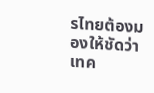รไทยต้องมองให้ชัดว่าเทค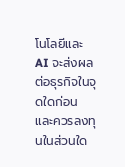โนโลยีและ AI จะส่งผลต่อธุรกิจในจุดใดก่อน และควรลงทุนในส่วนใด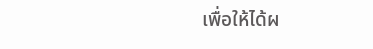เพื่อให้ได้ผ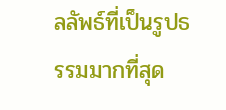ลลัพธ์ที่เป็นรูปธรรมมากที่สุด